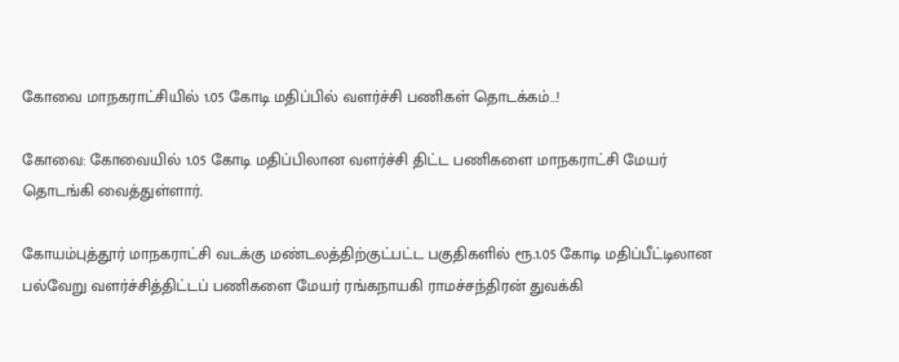கோவை மாநகராட்சியில் 1.05 கோடி மதிப்பில் வளர்ச்சி பணிகள் தொடக்கம்…!

கோவை: கோவையில் 1.05 கோடி மதிப்பிலான வளர்ச்சி திட்ட பணிகளை மாநகராட்சி மேயர் தொடங்கி வைத்துள்ளார்.

கோயம்புத்தூர் மாநகராட்சி வடக்கு மண்டலத்திற்குட்பட்ட பகுதிகளில் ரூ.1.05 கோடி மதிப்பீட்டிலான பல்வேறு வளர்ச்சித்திட்டப் பணிகளை மேயர் ரங்கநாயகி ராமச்சந்திரன் துவக்கி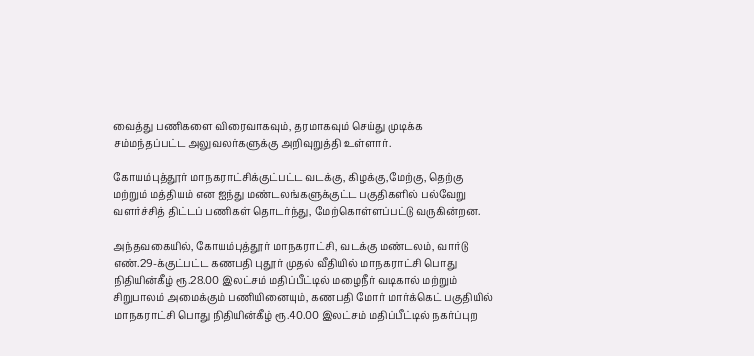வைத்து பணிகளை விரைவாகவும், தரமாகவும் செய்து முடிக்க சம்மந்தப்பட்ட அலுவலர்களுக்கு அறிவுறுத்தி உள்ளார்.

கோயம்புத்தூர் மாநகராட்சிக்குட்பட்ட வடக்கு, கிழக்கு,மேற்கு, தெற்கு மற்றும் மத்தியம் என ஐந்து மண்டலங்களுக்குட்ட பகுதிகளில் பல்வேறு வளர்ச்சித் திட்டப் பணிகள் தொடர்ந்து, மேற்கொள்ளப்பட்டு வருகின்றன.

அந்தவகையில், கோயம்புத்தூர் மாநகராட்சி, வடக்கு மண்டலம், வார்டு எண்.29-க்குட்பட்ட கணபதி புதூர் முதல் வீதியில் மாநகராட்சி பொது நிதியின்கீழ் ரூ.28.00 இலட்சம் மதிப்பீட்டில் மழைநீர் வடிகால் மற்றும் சிறுபாலம் அமைக்கும் பணியினையும், கணபதி மோர் மார்க்கெட் பகுதியில் மாநகராட்சி பொது நிதியின்கீழ் ரூ.40.00 இலட்சம் மதிப்பீட்டில் நகர்ப்புற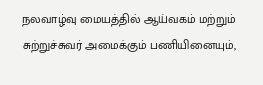நலவாழ்வு மையத்தில் ஆய்வகம் மற்றும் சுற்றுச்சுவர் அமைக்கும் பணியினையும்,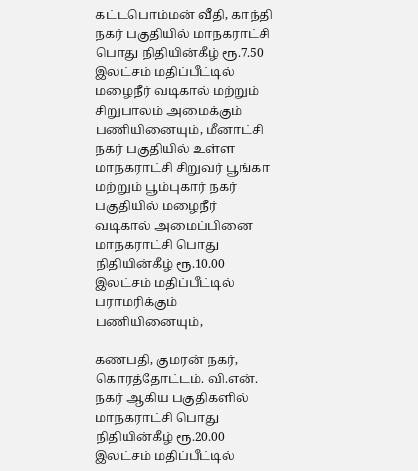கட்டபொம்மன் வீதி, காந்தி நகர் பகுதியில் மாநகராட்சி பொது நிதியின்கீழ் ரூ.7.50 இலட்சம் மதிப்பீட்டில் மழைநீர் வடிகால் மற்றும் சிறுபாலம் அமைக்கும் பணியினையும், மீனாட்சி நகர் பகுதியில் உள்ள மாநகராட்சி சிறுவர் பூங்கா மற்றும் பூம்புகார் நகர் பகுதியில் மழைநீர் வடிகால் அமைப்பினை மாநகராட்சி பொது நிதியின்கீழ் ரூ.10.00 இலட்சம் மதிப்பீட்டில் பராமரிக்கும் பணியினையும்,

கணபதி, குமரன் நகர், கொரத்தோட்டம். வி.என். நகர் ஆகிய பகுதிகளில் மாநகராட்சி பொது நிதியின்கீழ் ரூ.20.00 இலட்சம் மதிப்பீட்டில்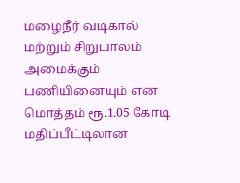மழைநீர் வடிகால் மற்றும் சிறுபாலம் அமைக்கும் பணியினையும் என மொத்தம் ரூ.1.05 கோடி மதிப்பீட்டிலான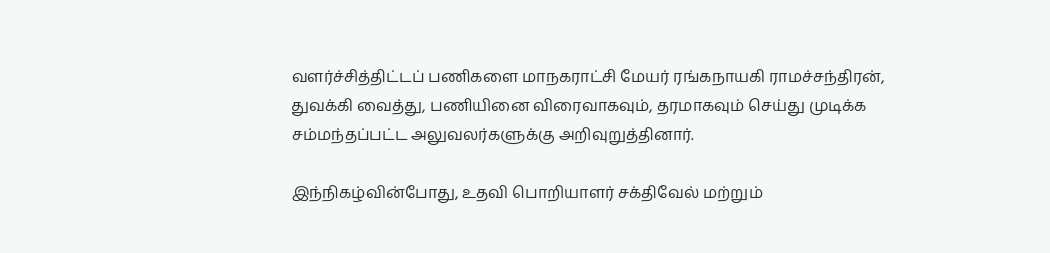வளர்ச்சித்திட்டப் பணிகளை மாநகராட்சி மேயர் ரங்கநாயகி ராமச்சந்திரன், துவக்கி வைத்து, பணியினை விரைவாகவும், தரமாகவும் செய்து முடிக்க சம்மந்தப்பட்ட அலுவலர்களுக்கு அறிவுறுத்தினார்.

இந்நிகழ்வின்போது, உதவி பொறியாளர் சக்திவேல் மற்றும்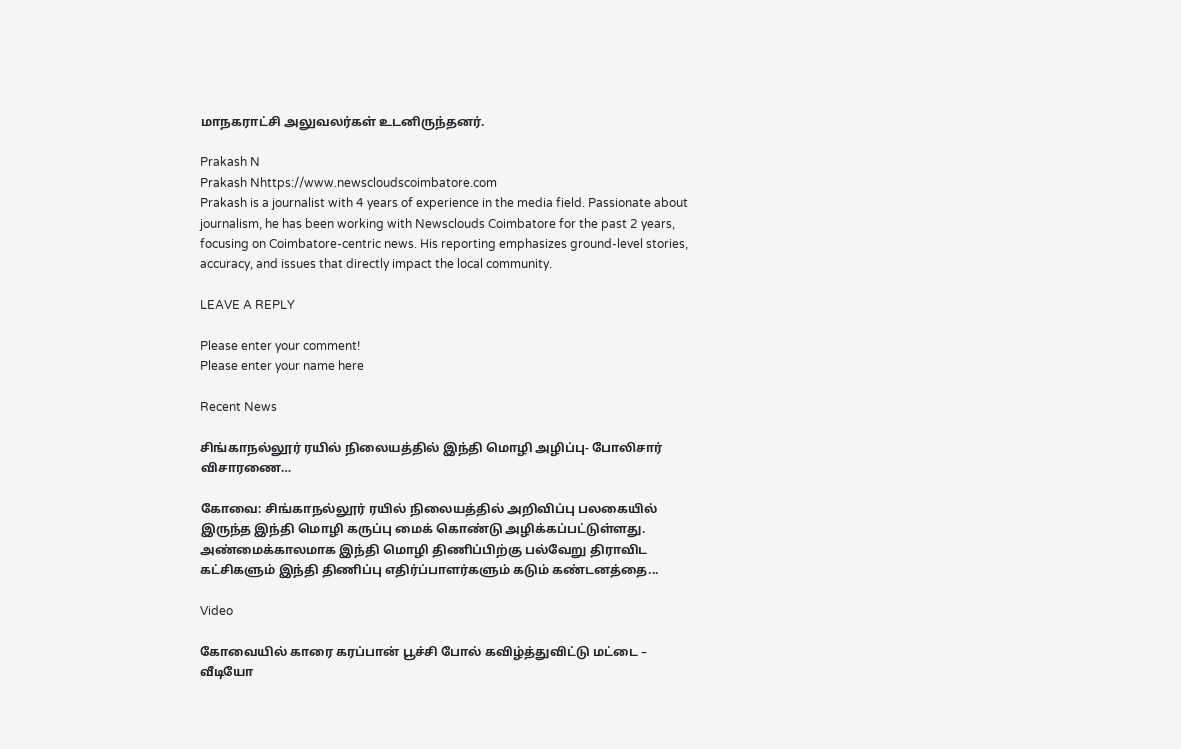மாநகராட்சி அலுவலர்கள் உடனிருந்தனர்.

Prakash N
Prakash Nhttps://www.newscloudscoimbatore.com
Prakash is a journalist with 4 years of experience in the media field. Passionate about journalism, he has been working with Newsclouds Coimbatore for the past 2 years, focusing on Coimbatore-centric news. His reporting emphasizes ground-level stories, accuracy, and issues that directly impact the local community.

LEAVE A REPLY

Please enter your comment!
Please enter your name here

Recent News

சிங்காநல்லூர் ரயில் நிலையத்தில் இந்தி மொழி அழிப்பு- போலிசார் விசாரணை…

கோவை: சிங்காநல்லூர் ரயில் நிலையத்தில் அறிவிப்பு பலகையில் இருந்த இந்தி மொழி கருப்பு மைக் கொண்டு அழிக்கப்பட்டுள்ளது. அண்மைக்காலமாக இந்தி மொழி திணிப்பிற்கு பல்வேறு திராவிட கட்சிகளும் இந்தி திணிப்பு எதிர்ப்பாளர்களும் கடும் கண்டனத்தை...

Video

கோவையில் காரை கரப்பான் பூச்சி போல் கவிழ்த்துவிட்டு மட்டை – வீடியோ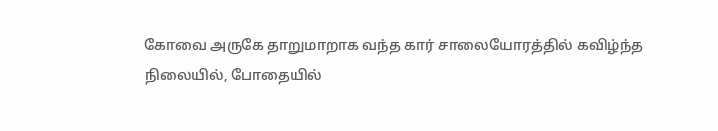கோவை அருகே தாறுமாறாக வந்த கார் சாலையோரத்தில் கவிழ்ந்த நிலையில், போதையில்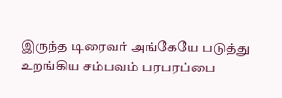இருந்த டிரைவர் அங்கேயே படுத்து உறங்கிய சம்பவம் பரபரப்பை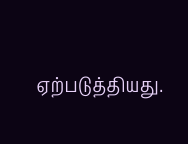ஏற்படுத்தியது.